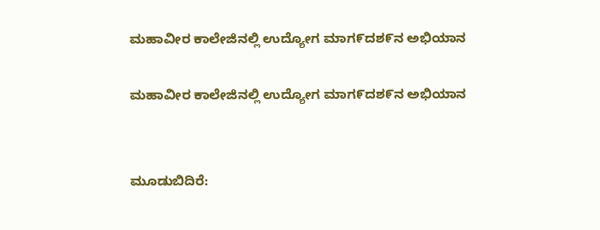ಮಹಾವೀರ ಕಾಲೇಜಿನಲ್ಲಿ ಉದ್ಯೋಗ ಮಾಗ೯ದಶ೯ನ ಅಭಿಯಾನ

ಮಹಾವೀರ ಕಾಲೇಜಿನಲ್ಲಿ ಉದ್ಯೋಗ ಮಾಗ೯ದಶ೯ನ ಅಭಿಯಾನ


ಮೂಡುಬಿದಿರೆ: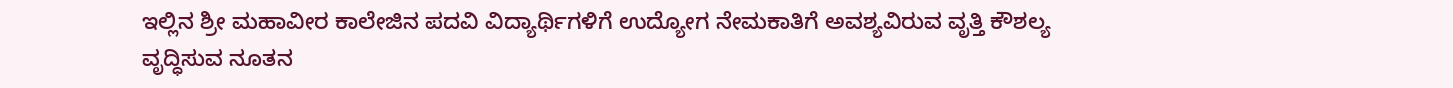ಇಲ್ಲಿನ ಶ್ರೀ ಮಹಾವೀರ ಕಾಲೇಜಿನ ಪದವಿ ವಿದ್ಯಾರ್ಥಿಗಳಿಗೆ ಉದ್ಯೋಗ ನೇಮಕಾತಿಗೆ ಅವಶ್ಯವಿರುವ ವೃತ್ತಿ ಕೌಶಲ್ಯ ವೃದ್ಧಿಸುವ ನೂತನ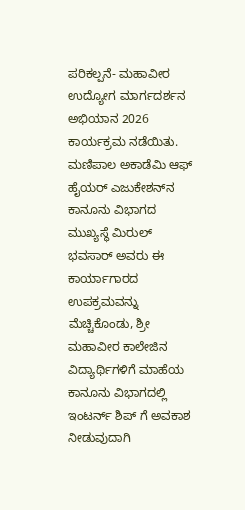ಪರಿಕಲ್ಪನೆ- ಮಹಾವೀರ ಉದ್ಯೋಗ ಮಾರ್ಗದರ್ಶನ ಅಭಿಯಾನ 2026 ಕಾರ್ಯಕ್ರಮ ನಡೆಯಿತು. ಮಣಿಪಾಲ ಅಕಾಡೆಮಿ ಆಫ್ ಹೈಯರ್ ಎಜುಕೇಶನ್‌ನ ಕಾನೂನು ವಿಭಾಗದ ಮುಖ್ಯಸ್ಥೆ ಮಿರುಲ್ ಭವಸಾರ್ ಅವರು ಈ ಕಾರ್ಯಾಗಾರದ ಉಪಕ್ರಮವನ್ನು ಮೆಚ್ಚಿಕೊಂಡು, ಶ್ರೀ ಮಹಾವೀರ ಕಾಲೇಜಿನ ವಿದ್ಯಾರ್ಥಿಗಳಿಗೆ ಮಾಹೆಯ ಕಾನೂನು ವಿಭಾಗದಲ್ಲಿ ಇಂಟರ್ನ್‌ ಶಿಪ್ ಗೆ ಅವಕಾಶ ನೀಡುವುದಾಗಿ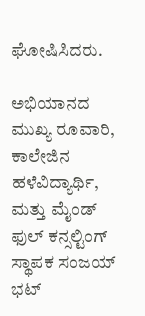ಘೋಷಿಸಿದರು.

ಅಭಿಯಾನದ ಮುಖ್ಯ ರೂವಾರಿ, ಕಾಲೇಜಿನ ಹಳೆವಿದ್ಯಾರ್ಥಿ, ಮತ್ತು ಮೈಂಡ್ ಫುಲ್ ಕನ್ಸಲ್ಟಿಂಗ್‌ ಸ್ಥಾಪಕ ಸಂಜಯ್ ಭಟ್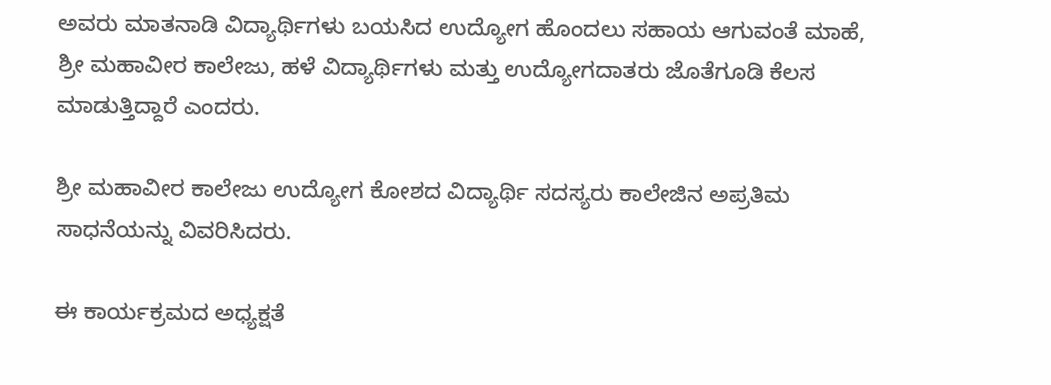ಅವರು ಮಾತನಾಡಿ ವಿದ್ಯಾರ್ಥಿಗಳು ಬಯಸಿದ ಉದ್ಯೋಗ ಹೊಂದಲು ಸಹಾಯ ಆಗುವಂತೆ ಮಾಹೆ, ಶ್ರೀ ಮಹಾವೀರ ಕಾಲೇಜು, ಹಳೆ ವಿದ್ಯಾರ್ಥಿಗಳು ಮತ್ತು ಉದ್ಯೋಗದಾತರು ಜೊತೆಗೂಡಿ ಕೆಲಸ ಮಾಡುತ್ತಿದ್ದಾರೆ ಎಂದರು.

ಶ್ರೀ ಮಹಾವೀರ ಕಾಲೇಜು ಉದ್ಯೋಗ ಕೋಶದ ವಿದ್ಯಾರ್ಥಿ ಸದಸ್ಯರು ಕಾಲೇಜಿನ ಅಪ್ರತಿಮ ಸಾಧನೆಯನ್ನು ವಿವರಿಸಿದರು.

ಈ ಕಾರ್ಯಕ್ರಮದ ಅಧ್ಯಕ್ಷತೆ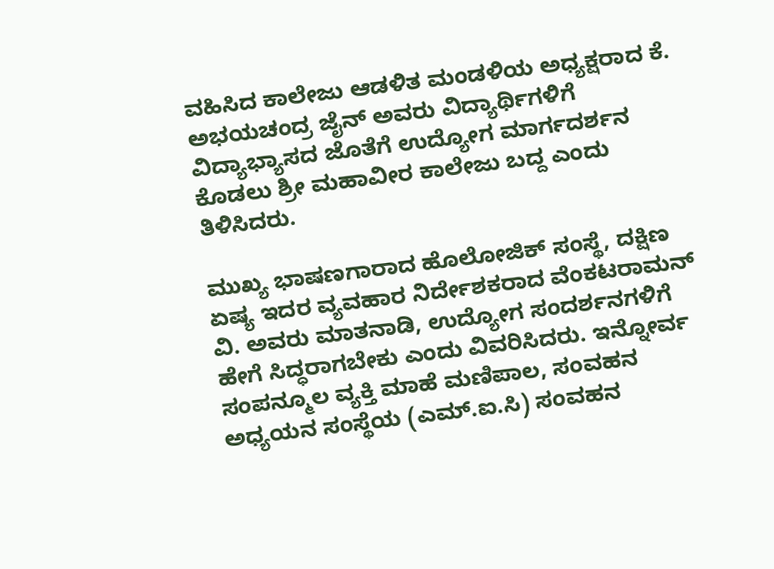ವಹಿಸಿದ ಕಾಲೇಜು ಆಡಳಿತ ಮಂಡಳಿಯ ಅಧ್ಯಕ್ಷರಾದ ಕೆ. ಅಭಯಚಂದ್ರ ಜೈನ್ ಅವರು ವಿದ್ಯಾರ್ಥಿಗಳಿಗೆ ವಿದ್ಯಾಭ್ಯಾಸದ ಜೊತೆಗೆ ಉದ್ಯೋಗ ಮಾರ್ಗದರ್ಶನ ಕೊಡಲು ಶ್ರೀ ಮಹಾವೀರ ಕಾಲೇಜು ಬದ್ದ ಎಂದು ತಿಳಿಸಿದರು.

ಮುಖ್ಯ ಭಾಷಣಗಾರಾದ ಹೊಲೋಜಿಕ್ ಸಂಸ್ಥೆ, ದಕ್ಷಿಣ ಏಷ್ಯ ಇದರ ವ್ಯವಹಾರ ನಿರ್ದೇಶಕರಾದ ವೆಂಕಟರಾಮನ್ ವಿ. ಅವರು ಮಾತನಾಡಿ, ಉದ್ಯೋಗ ಸಂದರ್ಶನಗಳಿಗೆ ಹೇಗೆ ಸಿದ್ಧರಾಗಬೇಕು ಎಂದು ವಿವರಿಸಿದರು. ಇನ್ನೋರ್ವ ಸಂಪನ್ಮೂಲ ವ್ಯಕ್ತಿ ಮಾಹೆ ಮಣಿಪಾಲ, ಸಂವಹನ ಅಧ್ಯಯನ ಸಂಸ್ಥೆಯ (ಎಮ್.ಐ.ಸಿ) ಸಂವಹನ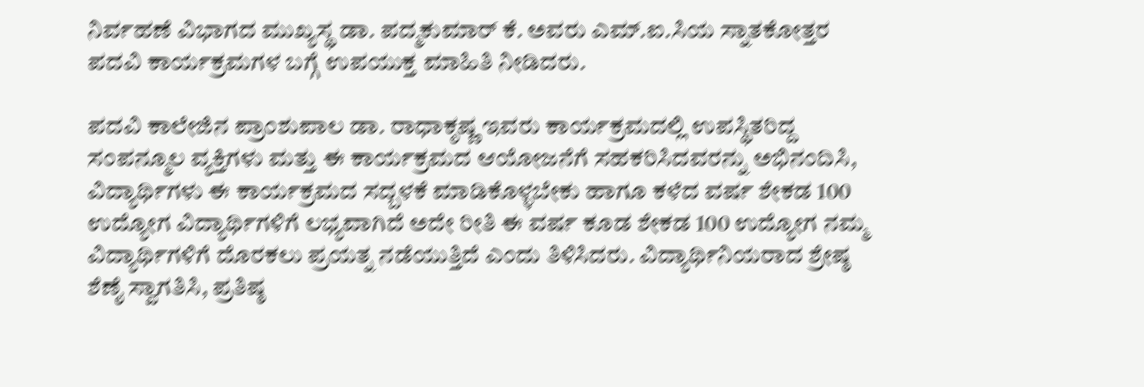ನಿರ್ವಹಣೆ ವಿಭಾಗದ ಮುಖ್ಯಸ್ಥ ಡಾ. ಪದ್ಮಕುಮಾರ್ ಕೆ. ಅವರು ಎಮ್.ಐ.ಸಿಯ ಸ್ನಾತಕೋತ್ತರ ಪದವಿ ಕಾರ್ಯಕ್ರಮಗಳ ಬಗ್ಗೆ ಉಪಯುಕ್ತ ಮಾಹಿತಿ ನೀಡಿದರು.

ಪದವಿ ಕಾಲೇಜಿನ ಪ್ರಾಂಶುಪಾಲ ಡಾ. ರಾಧಾಕೃಷ್ಣ ಇವರು ಕಾರ್ಯಕ್ರಮದಲ್ಲಿ ಉಪಸ್ಥಿತರಿದ್ದ ಸಂಪನ್ಮೂಲ ವ್ಯಕ್ತಿಗಳು ಮತ್ತು ಈ ಕಾರ್ಯಕ್ರಮದ ಆಯೋಜನೆಗೆ ಸಹಕರಿಸಿದವರನ್ನು ಅಭಿನಂದಿಸಿ, ವಿದ್ಯಾರ್ಥಿಗಳು ಈ ಕಾರ್ಯಕ್ರಮದ ಸದ್ಬಳಕೆ ಮಾಡಿಕೊಳ್ಳಬೇಕು ಹಾಗೂ ಕಳೆದ ವರ್ಷ ಶೇಕಡ 100 ಉದ್ಯೋಗ ವಿದ್ಯಾರ್ಥಿಗಳಿಗೆ ಲಭ್ಯವಾಗಿದೆ ಅದೇ ರೀತಿ ಈ ವರ್ಷ ಕೂಡ ಶೇಕಡ 100 ಉದ್ಯೋಗ ನಮ್ಮ ವಿದ್ಯಾರ್ಥಿಗಳಿಗೆ ದೊರಕಲು ಪ್ರಯತ್ನ ನಡೆಯುತ್ತಿದೆ ಎಂದು ತಿಳಿಸಿದರು. ವಿದ್ಯಾರ್ಥಿನಿಯರಾದ ಶ್ರೇಷ್ಠ ಶೆಣೈ ಸ್ವಾಗತಿಸಿ, ಪ್ರತಿಷ್ಠ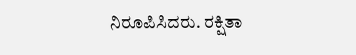ನಿರೂಪಿಸಿದರು. ರಕ್ಷಿತಾ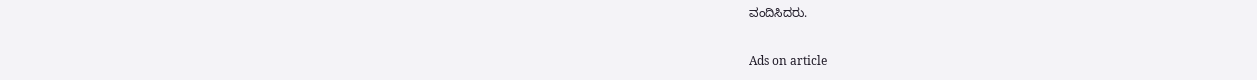ವಂದಿಸಿದರು.

Ads on article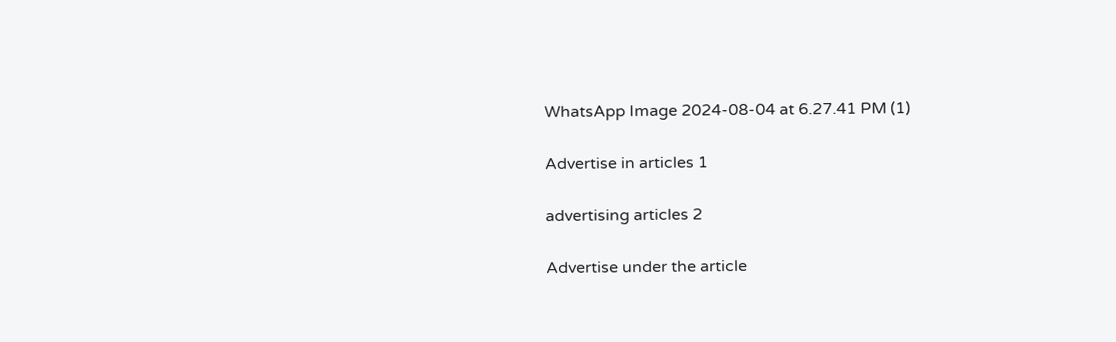WhatsApp Image 2024-08-04 at 6.27.41 PM (1)

Advertise in articles 1

advertising articles 2

Advertise under the article